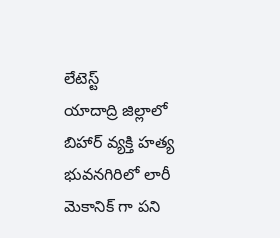లేటెస్ట్
యాదాద్రి జిల్లాలో బిహార్ వ్యక్తి హత్య
భువనగిరిలో లారీ మెకానిక్ గా పని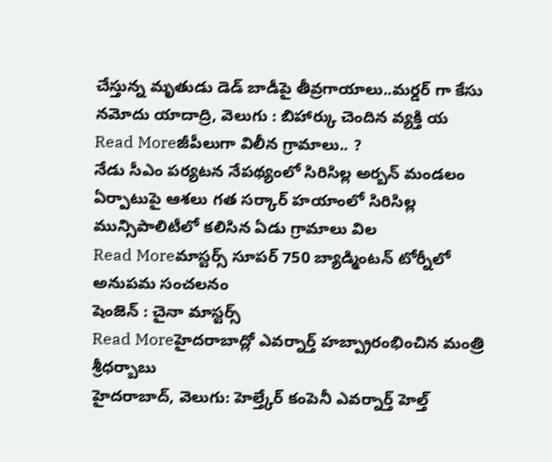చేస్తున్న మృతుడు డెడ్ బాడీపై తీవ్రగాయాలు..మర్డర్ గా కేసు నమోదు యాదాద్రి, వెలుగు : బిహార్కు చెందిన వ్యక్తి య
Read Moreజీపీలుగా విలీన గ్రామాలు.. ?
నేడు సీఎం పర్యటన నేపథ్యంలో సిరిసిల్ల అర్బన్ మండలం ఏర్పాటుపై ఆశలు గత సర్కార్ హయాంలో సిరిసిల్ల మున్సిపాలిటీలో కలిసిన ఏడు గ్రామాలు విల
Read Moreమాస్టర్స్ సూపర్ 750 బ్యాడ్మింటన్ టోర్నీలో అనుపమ సంచలనం
షెంజెన్ : చైనా మాస్టర్స్
Read Moreహైదరాబాద్లో ఎవర్నార్త్ హబ్ప్రారంభించిన మంత్రి శ్రీధర్బాబు
హైదరాబాద్, వెలుగు: హెల్త్కేర్ కంపెనీ ఎవర్నార్త్ హెల్త్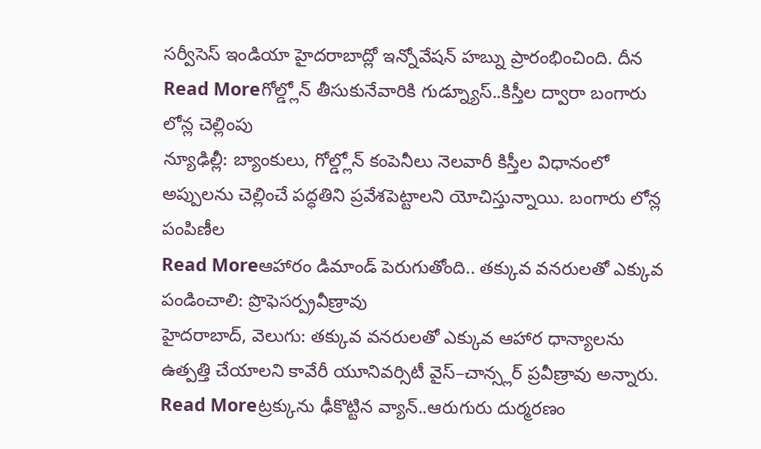సర్వీసెస్ ఇండియా హైదరాబాద్లో ఇన్నోవేషన్ హబ్ను ప్రారంభించింది. దీన
Read Moreగోల్డ్లోన్ తీసుకునేవారికి గుడ్న్యూస్..కిస్తీల ద్వారా బంగారు లోన్ల చెల్లింపు
న్యూఢిల్లీ: బ్యాంకులు, గోల్డ్లోన్ కంపెనీలు నెలవారీ కిస్తీల విధానంలో అప్పులను చెల్లించే పద్ధతిని ప్రవేశపెట్టాలని యోచిస్తున్నాయి. బంగారు లోన్ల పంపిణీల
Read Moreఆహారం డిమాండ్ పెరుగుతోంది.. తక్కువ వనరులతో ఎక్కువ పండించాలి: ప్రొఫెసర్ప్రవీణ్రావు
హైదరాబాద్, వెలుగు: తక్కువ వనరులతో ఎక్కువ ఆహార ధాన్యాలను ఉత్పత్తి చేయాలని కావేరీ యూనివర్సిటీ వైస్–చాన్స్లర్ ప్రవీణ్రావు అన్నారు.
Read Moreట్రక్కును ఢీకొట్టిన వ్యాన్..ఆరుగురు దుర్మరణం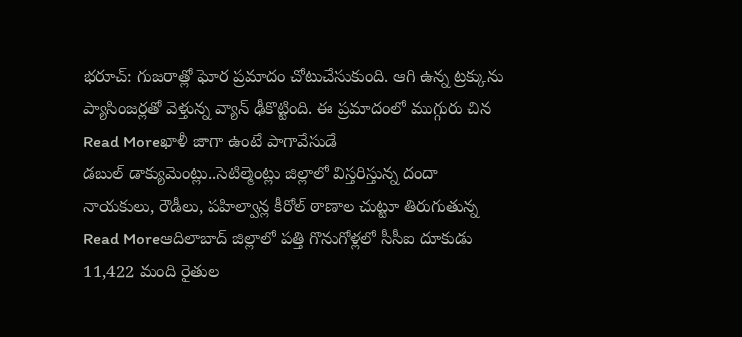భరూచ్: గుజరాత్లో ఘోర ప్రమాదం చోటుచేసుకుంది. ఆగి ఉన్న ట్రక్కును ప్యాసింజర్లతో వెళ్తున్న వ్యాన్ ఢీకొట్టింది. ఈ ప్రమాదంలో ముగ్గురు చిన
Read Moreఖాళీ జాగా ఉంటే పాగావేసుడే
డబుల్ డాక్యుమెంట్లు..సెటిల్మెంట్లు జిల్లాలో విస్తరిస్తున్న దందా నాయకులు, రౌడీలు, పహిల్వాన్ల కీరోల్ ఠాణాల చుట్టూ తిరుగుతున్న
Read Moreఆదిలాబాద్ జిల్లాలో పత్తి గొనుగోళ్లలో సీసీఐ దూకుడు
11,422 మంది రైతుల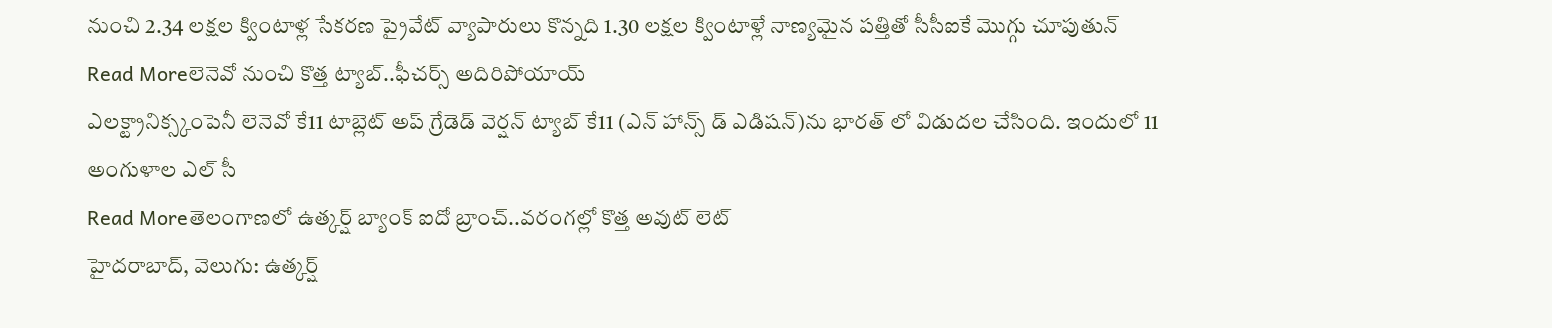నుంచి 2.34 లక్షల క్వింటాళ్ల సేకరణ ప్రైవేట్ వ్యాపారులు కొన్నది 1.30 లక్షల క్వింటాళ్లే నాణ్యమైన పత్తితో సీసీఐకే మొగ్గు చూపుతున్
Read Moreలెనెవో నుంచి కొత్త ట్యాబ్..ఫీచర్స్ అదిరిపోయాయ్
ఎలక్ట్రానిక్స్కంపెనీ లెనెవో కే11 టాబ్లెట్ అప్ గ్రేడెడ్ వెర్షన్ ట్యాబ్ కే11 (ఎన్ హాన్స్ డ్ ఎడిషన్)ను భారత్ లో విడుదల చేసింది. ఇందులో 11 అంగుళాల ఎల్ సీ
Read Moreతెలంగాణలో ఉత్కర్ష్ బ్యాంక్ ఐదో బ్రాంచ్..వరంగల్లో కొత్త అవుట్ లెట్
హైదరాబాద్, వెలుగు: ఉత్కర్ష్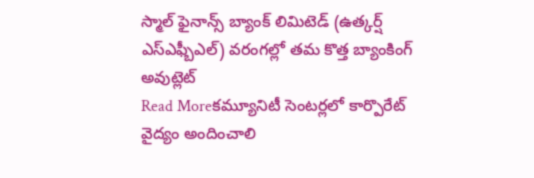స్మాల్ ఫైనాన్స్ బ్యాంక్ లిమిటెడ్ (ఉత్కర్ష్ ఎస్ఎఫ్బీఎల్) వరంగల్లో తమ కొత్త బ్యాంకింగ్ అవుట్లెట్
Read Moreకమ్యూనిటీ సెంటర్లలో కార్పొరేట్ వైద్యం అందించాలి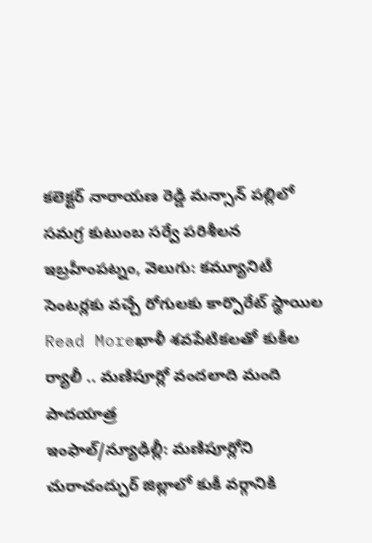కలెక్టర్ నారాయణ రెడ్డి మన్సాన్ పల్లిలో సమగ్ర కుటుంబ సర్వే పరిశీలన ఇబ్రహీంపట్నం, వెలుగు: కమ్యూనిటీ సెంటర్లకు వచ్చే రోగులకు కార్పొరేట్ స్థాయిల
Read Moreఖాళీ శవపేటికలతో కుకీల ర్యాలీ .. మణిపూర్లో వందలాది మంది పాదయాత్ర
ఇంఫాల్/న్యూఢిల్లీ: మణిపూర్లోని చురాచంద్పుర్ జిల్లాలో కుకీ వర్గానికి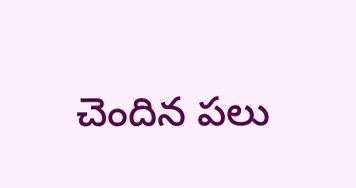చెందిన పలు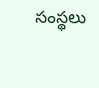సంస్థలు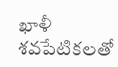ఖాళీ శవపేటికలతో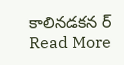కాలినడకన ర్
Read More